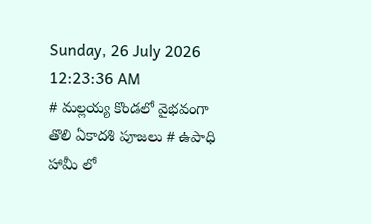Sunday, 26 July 2026 12:23:36 AM
# మల్లయ్య కొండలో వైభవంగా తొలి ఏకాదశి పూజలు # ఉపాధి హామీ లో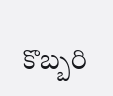కొబ్బరి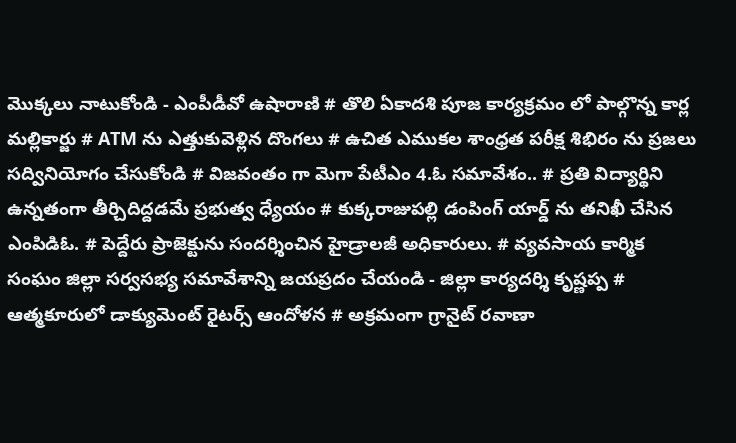మొక్కలు నాటుకోండి - ఎంపీడీవో ఉషారాణి # తొలి ఏకాదశి పూజ కార్యక్రమం లో పాల్గొన్న కార్ల మల్లికార్జు # ATM ను ఎత్తుకువెళ్లిన దొంగలు # ఉచిత ఎముకల శాంధ్రత పరీక్ష శిభిరం ను ప్రజలు సద్వినియోగం చేసుకోండి # విజవంతం గా మెగా పేటీఎం 4.ఓ సమావేశం.. # ప్రతి విద్యార్థిని ఉన్నతంగా తీర్చిదిద్దడమే ప్రభుత్వ ధ్యేయం # కుక్కరాజుపల్లి డంపింగ్ యార్డ్ ను తనిఖీ చేసిన ఎంపిడిఓ. # పెద్దేరు ప్రాజెక్టును సందర్శించిన హైడ్రాలజీ అధికారులు. # వ్యవసాయ కార్మిక సంఘం జిల్లా సర్వసభ్య సమావేశాన్ని జయప్రదం చేయండి - జిల్లా కార్యదర్శి కృష్ణప్ప # ఆత్మకూరులో డాక్యుమెంట్ రైటర్స్ ఆందోళన # అక్రమంగా గ్రానైట్ రవాణా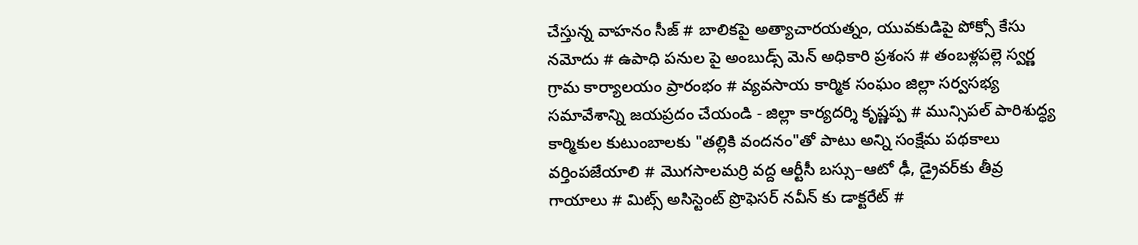చేస్తున్న వాహనం సీజ్ # బాలికపై అత్యాచారయత్నం, యువకుడిపై పోక్సో కేసు నమోదు # ఉపాధి పనుల పై అంబుడ్స్ మెన్ అధికారి ప్రశంస # తంబళ్లపల్లె స్వర్ణ గ్రామ కార్యాలయం ప్రారంభం # వ్యవసాయ కార్మిక సంఘం జిల్లా సర్వసభ్య సమావేశాన్ని జయప్రదం చేయండి - జిల్లా కార్యదర్శి కృష్ణప్ప # మున్సిపల్ పారిశుద్ధ్య కార్మికుల కుటుంబాలకు "తల్లికి వందనం"తో పాటు అన్ని సంక్షేమ పథకాలు వర్తింపజేయాలి # మొగసాలమర్రి వద్ద ఆర్టీసీ బస్సు–ఆటో ఢీ, డ్రైవర్‌కు తీవ్ర గాయాలు # మిట్స్ అసిస్టెంట్ ప్రొఫెసర్‌ నవీన్ కు డాక్టరేట్ #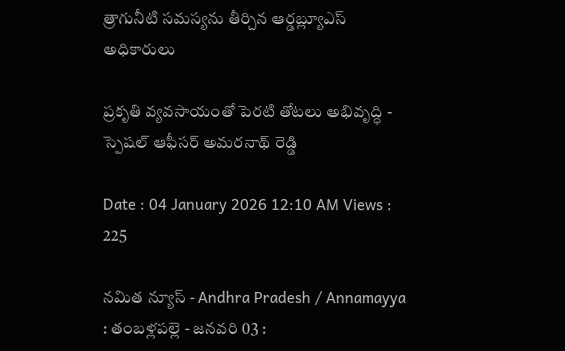త్రాగునీటి సమస్యను తీర్చిన ఆర్డబ్ల్యూఎస్ అధికారులు

ప్రకృతి వ్యవసాయంతో పెరటి తోటలు అభివృద్ధి - స్పెషల్ ఆఫీసర్ అమరనాథ్ రెడ్డి

Date : 04 January 2026 12:10 AM Views : 225

నమిత న్యూస్ - Andhra Pradesh / Annamayya : తంబళ్లపల్లె - జనవరి 03 :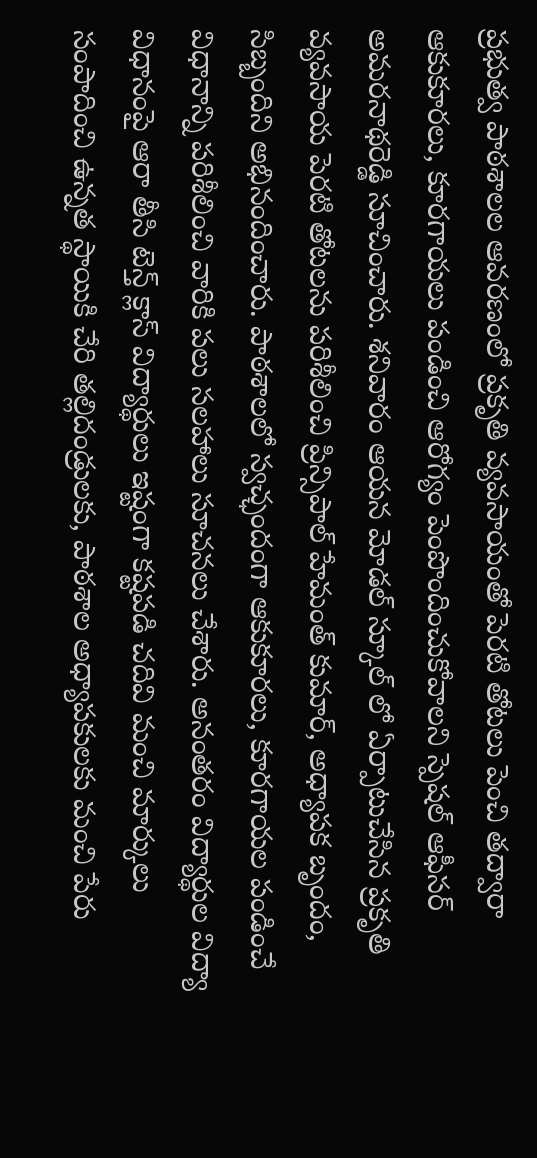ప్రభుత్వ పాఠశాలల ఆవరణంలో ప్రకృతి వ్యవసాయంతో పెరటి తోటలు పెంచి తద్వారా ఆకుకూరలు, కూరగాయలు పండించి ఆరోగ్యం పెంపొందించుకోవాలని స్పెషల్ ఆఫీసర్ అమరనాథరెడ్డి సూచించారు. శనివారం ఆయన మోడల్ స్కూల్ లో ఏర్పాటుచేసిన ప్రకృతి వ్యవసాయ పెరటి తోటలను పరిశీలించి ప్రిన్సిపాల్ హేమంత్ కుమార్, అధ్యాపక బృందం, సిబ్బందిని అభినందించారు. పాఠశాలలో స్వచ్ఛందంగా ఆకుకూరలు, కూరగాయల పండించే విధానాన్ని పరిశీలించి వారికి పలు సలహాలు సూచనలు చేశారు. అనంతరం విద్యార్థుల విద్యా విధానంపై ఆరా తీసి టెన్త్ క్లాస్ విద్యార్థులు ఇష్టంగా కష్టపడి చదివి మంచి మార్కులు సంపాదించి ఉన్నత స్థాయికి చేరి తల్లిదండ్రులకు, పాఠశాల అధ్యాపకులకు మంచి పేరు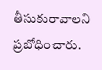తీసుకురావాలని ప్రబోధించారు.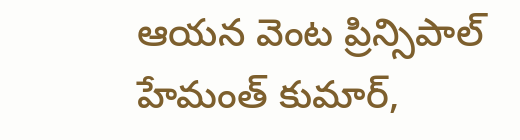ఆయన వెంట ప్రిన్సిపాల్ హేమంత్ కుమార్,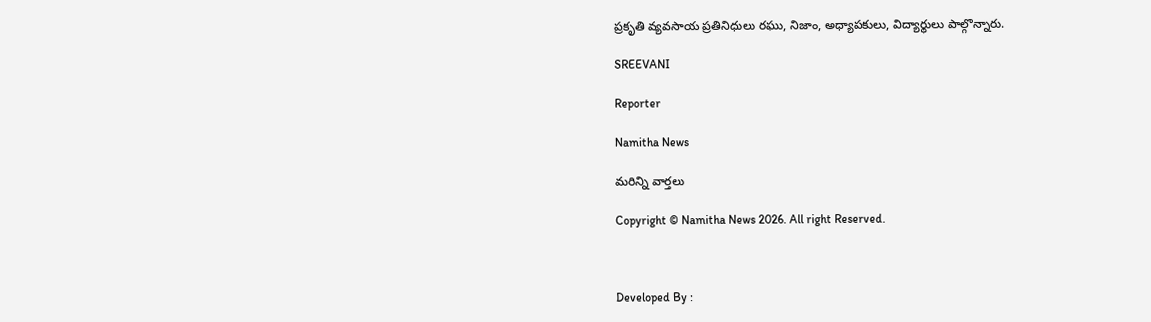ప్రకృతి వ్యవసాయ ప్రతినిధులు రఘు, నిజాం, అధ్యాపకులు, విద్యార్థులు పాల్గొన్నారు.

SREEVANI

Reporter

Namitha News

మరిన్ని వార్తలు

Copyright © Namitha News 2026. All right Reserved.



Developed By :